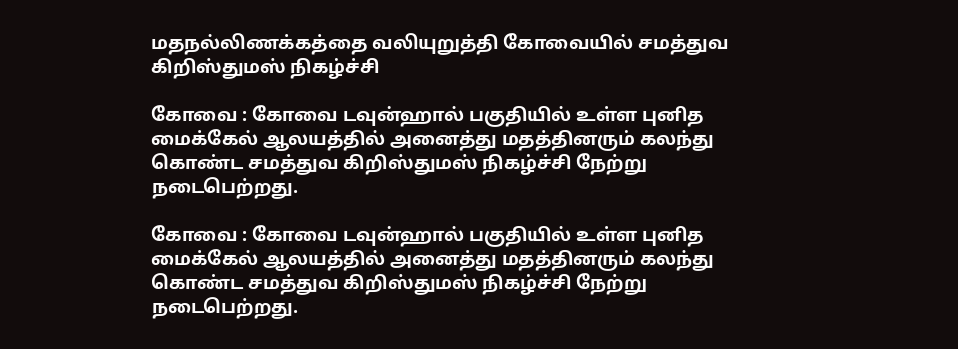மதநல்லிணக்கத்தை வலியுறுத்தி கோவையில் சமத்துவ கிறிஸ்துமஸ் நிகழ்ச்சி

கோவை : கோவை டவுன்ஹால் பகுதியில் உள்ள புனித மைக்கேல் ஆலயத்தில் அனைத்து மதத்தினரும் கலந்து கொண்ட சமத்துவ கிறிஸ்துமஸ் நிகழ்ச்சி நேற்று நடைபெற்றது.

கோவை : கோவை டவுன்ஹால் பகுதியில் உள்ள புனித மைக்கேல் ஆலயத்தில் அனைத்து மதத்தினரும் கலந்து கொண்ட சமத்துவ கிறிஸ்துமஸ் நிகழ்ச்சி நேற்று நடைபெற்றது.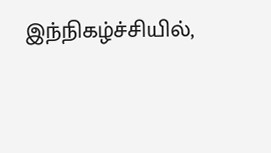இந்நிகழ்ச்சியில்,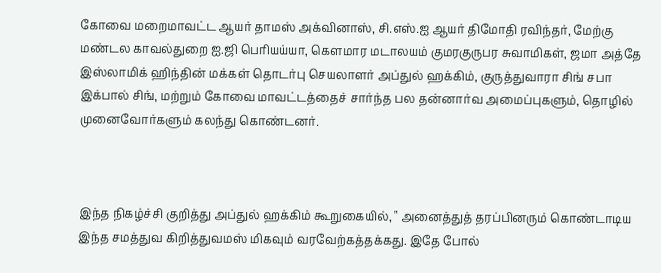கோவை மறைமாவட்ட ஆயர் தாமஸ் அக்வினாஸ், சி.எஸ்.ஐ ஆயர் திமோதி ரவிந்தர், மேற்கு மண்டல காவல்துறை ஐ.ஜி பெரியய்யா, கெளமார மடாலயம் குமரகுருபர சுவாமிகள், ஜமா அத்தே இஸ்லாமிக் ஹிந்தின் மக்கள் தொடர்பு செயலாளர் அப்துல் ஹக்கிம், குருத்துவாரா சிங் சபா இக்பால் சிங், மற்றும் கோவை மாவட்டத்தைச் சார்ந்த பல தன்னார்வ அமைப்புகளும், தொழில் முனைவோர்களும் கலந்து கொண்டனர்.



இந்த நிகழ்ச்சி குறித்து அப்துல் ஹக்கிம் கூறுகையில், " அனைத்துத் தரப்பினரும் கொண்டாடிய இந்த சமத்துவ கிறித்துவமஸ் மிகவும் வரவேற்கத்தக்கது. இதே போல்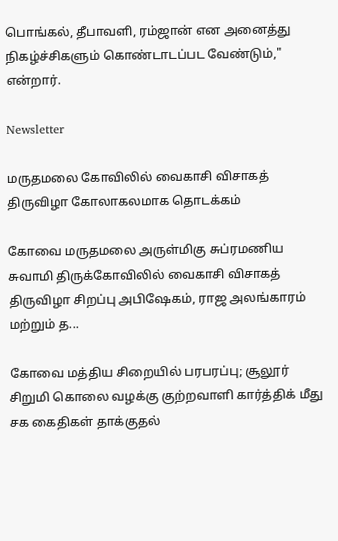பொங்கல், தீபாவளி, ரம்ஜான் என அனைத்து நிகழ்ச்சிகளும் கொண்டாடப்பட வேண்டும்," என்றார்.

Newsletter

மருதமலை கோவிலில் வைகாசி விசாகத் திருவிழா கோலாகலமாக தொடக்கம்

கோவை மருதமலை அருள்மிகு சுப்ரமணிய சுவாமி திருக்கோவிலில் வைகாசி விசாகத் திருவிழா சிறப்பு அபிஷேகம், ராஜ அலங்காரம் மற்றும் த...

கோவை மத்திய சிறையில் பரபரப்பு; சூலூர் சிறுமி கொலை வழக்கு குற்றவாளி கார்த்திக் மீது சக கைதிகள் தாக்குதல்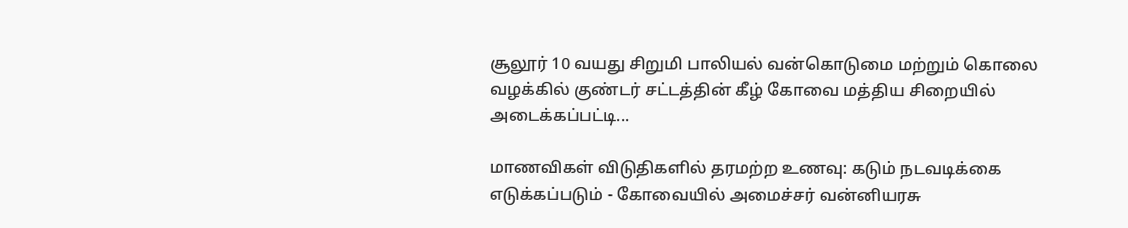சூலூர் 10 வயது சிறுமி பாலியல் வன்கொடுமை மற்றும் கொலை வழக்கில் குண்டர் சட்டத்தின் கீழ் கோவை மத்திய சிறையில் அடைக்கப்பட்டி...

மாணவிகள் விடுதிகளில் தரமற்ற உணவு: கடும் நடவடிக்கை எடுக்கப்படும் - கோவையில் அமைச்சர் வன்னியரசு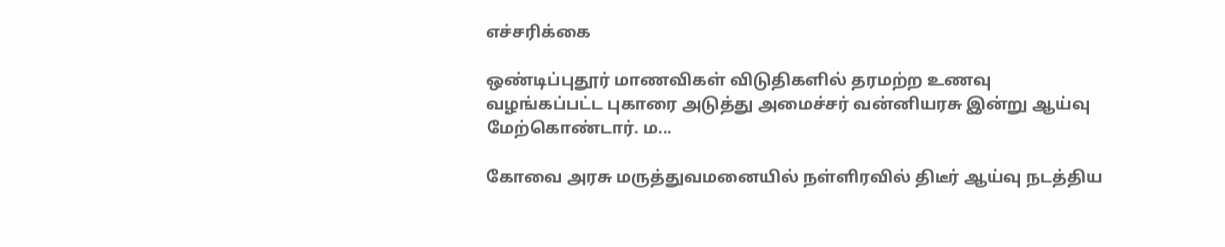எச்சரிக்கை

ஒண்டிப்புதூர் மாணவிகள் விடுதிகளில் தரமற்ற உணவு வழங்கப்பட்ட புகாரை அடுத்து அமைச்சர் வன்னியரசு இன்று ஆய்வு மேற்கொண்டார். ம...

கோவை அரசு மருத்துவமனையில் நள்ளிரவில் திடீர் ஆய்வு நடத்திய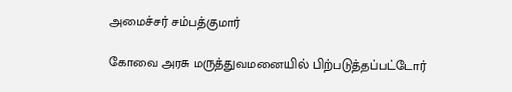அமைச்சர் சம்பத்குமார்

கோவை அரசு மருத்துவமனையில் பிற்படுத்தப்பட்டோர்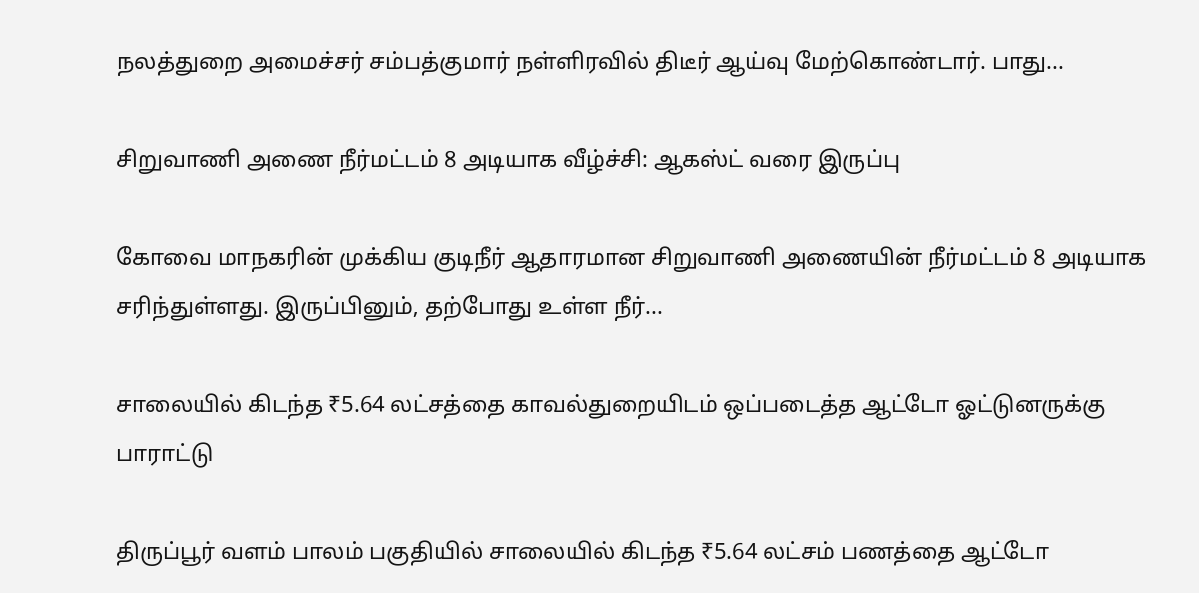நலத்துறை அமைச்சர் சம்பத்குமார் நள்ளிரவில் திடீர் ஆய்வு மேற்கொண்டார். பாது...

சிறுவாணி அணை நீர்மட்டம் 8 அடியாக வீழ்ச்சி: ஆகஸ்ட் வரை இருப்பு

கோவை மாநகரின் முக்கிய குடிநீர் ஆதாரமான சிறுவாணி அணையின் நீர்மட்டம் 8 அடியாக சரிந்துள்ளது. இருப்பினும், தற்போது உள்ள நீர்...

சாலையில் கிடந்த ₹5.64 லட்சத்தை காவல்துறையிடம் ஒப்படைத்த ஆட்டோ ஓட்டுனருக்கு பாராட்டு

திருப்பூர் வளம் பாலம் பகுதியில் சாலையில் கிடந்த ₹5.64 லட்சம் பணத்தை ஆட்டோ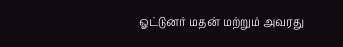ஓட்டுனர் மதன் மற்றும் அவரது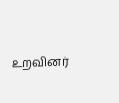உறவினர்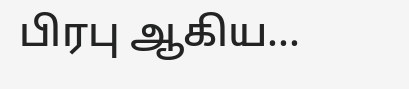பிரபு ஆகிய...